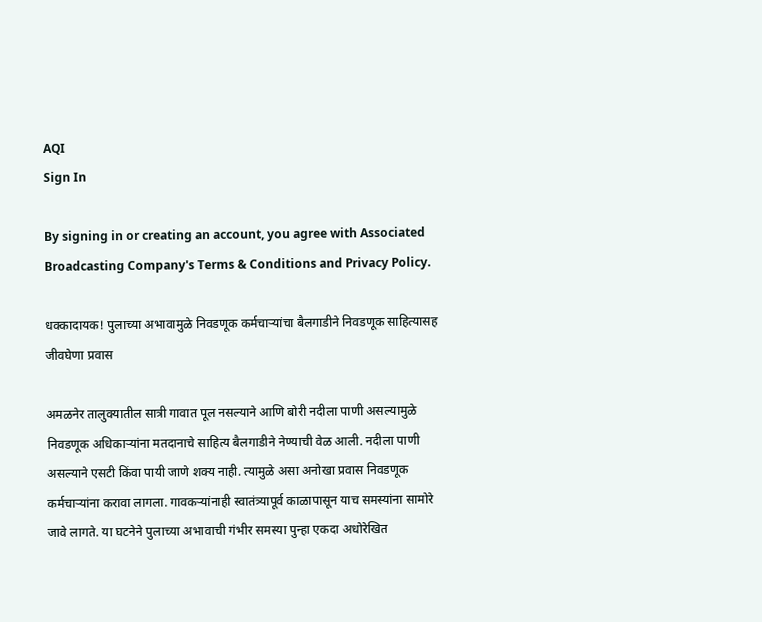AQI
Sign In

By signing in or creating an account, you agree with Associated Broadcasting Company's Terms & Conditions and Privacy Policy.

धक्कादायक! पुलाच्या अभावामुळे निवडणूक कर्मचाऱ्यांचा बैलगाडीने निवडणूक साहित्यासह जीवघेणा प्रवास

अमळनेर तालुक्यातील सात्री गावात पूल नसल्याने आणि बोरी नदीला पाणी असल्यामुळे निवडणूक अधिकाऱ्यांना मतदानाचे साहित्य बैलगाडीने नेण्याची वेळ आली. नदीला पाणी असल्याने एसटी किंवा पायी जाणे शक्य नाही. त्यामुळे असा अनोखा प्रवास निवडणूक कर्मचाऱ्यांना करावा लागला. गावकऱ्यांनाही स्वातंत्र्यापूर्व काळापासून याच समस्यांना सामोरे जावे लागते. या घटनेने पुलाच्या अभावाची गंभीर समस्या पुन्हा एकदा अधोरेखित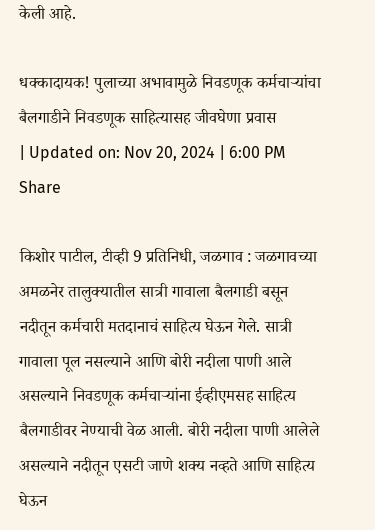केली आहे.

धक्कादायक! पुलाच्या अभावामुळे निवडणूक कर्मचाऱ्यांचा बैलगाडीने निवडणूक साहित्यासह जीवघेणा प्रवास
| Updated on: Nov 20, 2024 | 6:00 PM
Share

किशोर पाटील, टीव्ही 9 प्रतिनिधी, जळगाव : जळगावच्या अमळनेर तालुक्यातील सात्री गावाला बैलगाडी बसून नदीतून कर्मचारी मतदानाचं साहित्य घेऊन गेले. सात्री गावाला पूल नसल्याने आणि बोरी नदीला पाणी आले असल्याने निवडणूक कर्मचाऱ्यांना ईव्हीएमसह साहित्य बैलगाडीवर नेण्याची वेळ आली. बोरी नदीला पाणी आलेले असल्याने नदीतून एसटी जाणे शक्य नव्हते आणि साहित्य घेऊन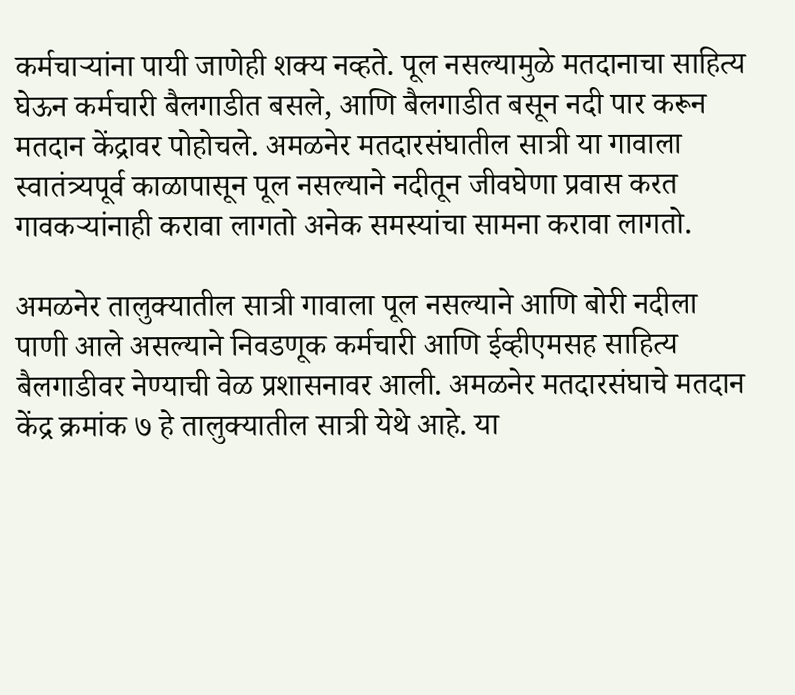कर्मचाऱ्यांना पायी जाणेही शक्य नव्हते. पूल नसल्यामुळे मतदानाचा साहित्य घेऊन कर्मचारी बैलगाडीत बसले, आणि बैलगाडीत बसून नदी पार करून मतदान केंद्रावर पोहोचले. अमळनेर मतदारसंघातील सात्री या गावाला स्वातंत्र्यपूर्व काळापासून पूल नसल्याने नदीतून जीवघेणा प्रवास करत गावकऱ्यांनाही करावा लागतो अनेक समस्यांचा सामना करावा लागतो.

अमळनेर तालुक्यातील सात्री गावाला पूल नसल्याने आणि बोरी नदीला पाणी आले असल्याने निवडणूक कर्मचारी आणि ईव्हीएमसह साहित्य बैलगाडीवर नेण्याची वेळ प्रशासनावर आली. अमळनेर मतदारसंघाचे मतदान केंद्र क्रमांक ७ हे तालुक्यातील सात्री येथे आहे. या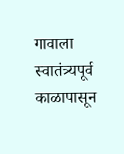गावाला स्वातंत्र्यपूर्व काळापासून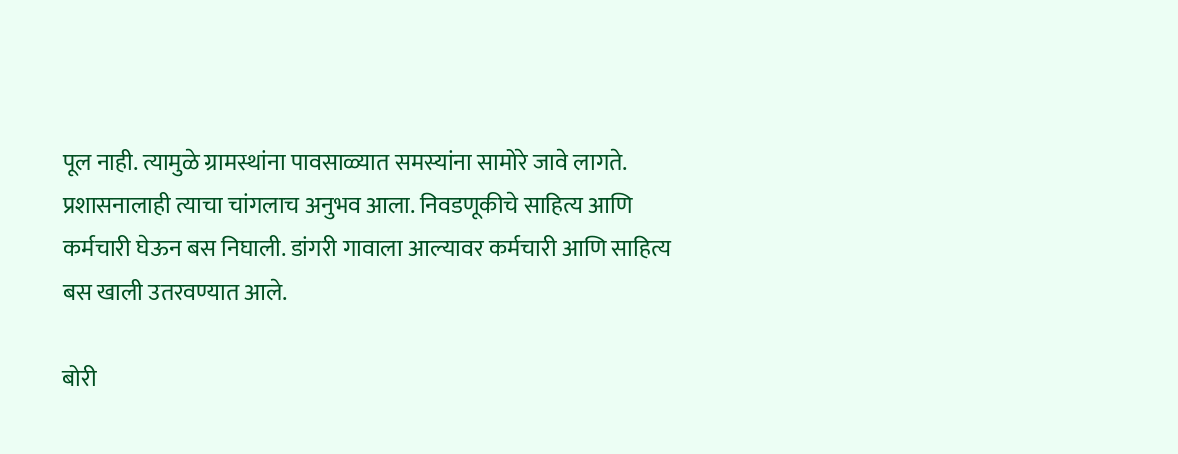पूल नाही. त्यामुळे ग्रामस्थांना पावसाळ्यात समस्यांना सामोरे जावे लागते. प्रशासनालाही त्याचा चांगलाच अनुभव आला. निवडणूकीचे साहित्य आणि कर्मचारी घेऊन बस निघाली. डांगरी गावाला आल्यावर कर्मचारी आणि साहित्य बस खाली उतरवण्यात आले.

बोरी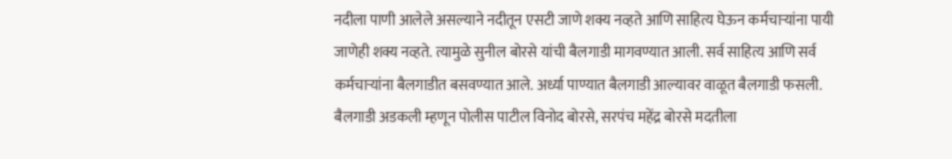नदीला पाणी आलेले असल्याने नदीतून एसटी जाणे शक्य नव्हते आणि साहित्य घेऊन कर्मचाऱ्यांना पायी जाणेही शक्य नव्हते. त्यामुळे सुनील बोरसे यांची बैलगाडी मागवण्यात आली. सर्व साहित्य आणि सर्व कर्मचाऱ्यांना बैलगाडीत बसवण्यात आले. अर्ध्या पाण्यात बैलगाडी आल्यावर वाळूत बैलगाडी फसली. बैलगाडी अडकली म्हणून पोलीस पाटील विनोद बोरसे, सरपंच महेंद्र बोरसे मदतीला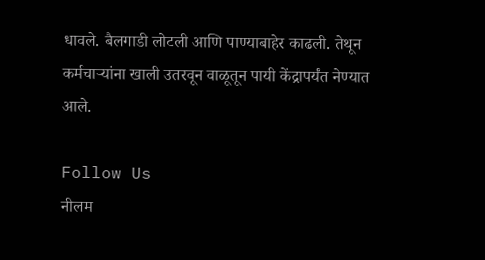धावले. बैलगाडी लोटली आणि पाण्याबाहेर काढली. तेथून कर्मचाऱ्यांना खाली उतरवून वाळूतून पायी केंद्रापर्यंत नेण्यात आले.

Follow Us
नीलम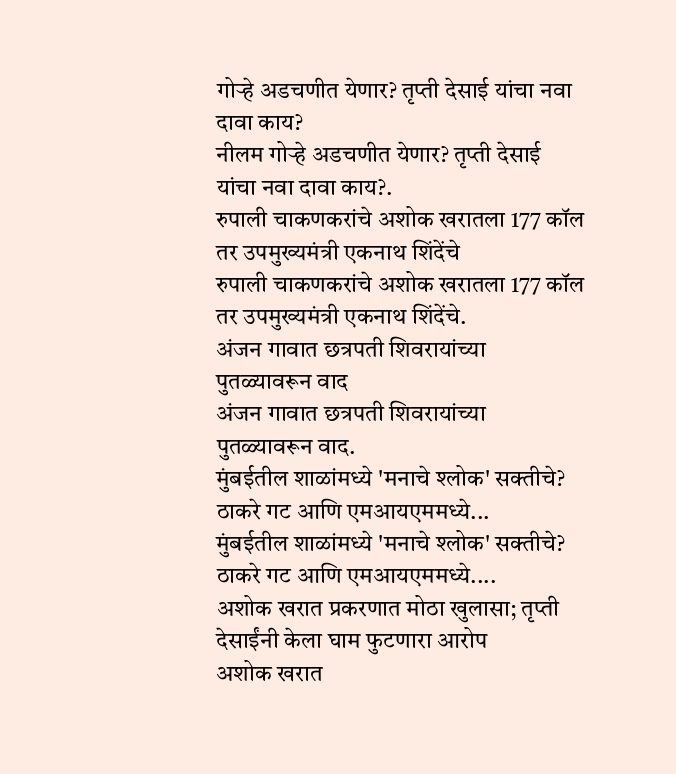गोऱ्हे अडचणीत येणार? तृप्ती देसाई यांचा नवा दावा काय?
नीलम गोऱ्हे अडचणीत येणार? तृप्ती देसाई यांचा नवा दावा काय?.
रुपाली चाकणकरांचे अशोक खरातला 177 कॉल तर उपमुख्यमंत्री एकनाथ शिंदेंचे
रुपाली चाकणकरांचे अशोक खरातला 177 कॉल तर उपमुख्यमंत्री एकनाथ शिंदेंचे.
अंजन गावात छत्रपती शिवरायांच्या पुतळ्यावरून वाद
अंजन गावात छत्रपती शिवरायांच्या पुतळ्यावरून वाद.
मुंबईतील शाळांमध्ये 'मनाचे श्लोक' सक्तीचे? ठाकरे गट आणि एमआयएममध्ये...
मुंबईतील शाळांमध्ये 'मनाचे श्लोक' सक्तीचे? ठाकरे गट आणि एमआयएममध्ये....
अशोक खरात प्रकरणात मोठा खुलासा; तृप्ती देसाईंनी केला घाम फुटणारा आरोप
अशोक खरात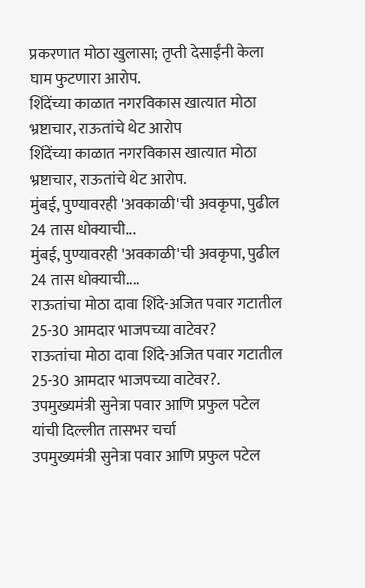प्रकरणात मोठा खुलासा; तृप्ती देसाईंनी केला घाम फुटणारा आरोप.
शिंदेंच्या काळात नगरविकास खात्यात मोठा भ्रष्टाचार, राऊतांचे थेट आरोप
शिंदेंच्या काळात नगरविकास खात्यात मोठा भ्रष्टाचार, राऊतांचे थेट आरोप.
मुंबई, पुण्यावरही 'अवकाळी'ची अवकृपा, पुढील 24 तास धोक्याची...
मुंबई, पुण्यावरही 'अवकाळी'ची अवकृपा, पुढील 24 तास धोक्याची....
राऊतांचा मोठा दावा शिंदे-अजित पवार गटातील 25-30 आमदार भाजपच्या वाटेवर?
राऊतांचा मोठा दावा शिंदे-अजित पवार गटातील 25-30 आमदार भाजपच्या वाटेवर?.
उपमुख्यमंत्री सुनेत्रा पवार आणि प्रफुल पटेल यांची दिल्लीत तासभर चर्चा
उपमुख्यमंत्री सुनेत्रा पवार आणि प्रफुल पटेल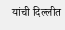यांची दिल्लीत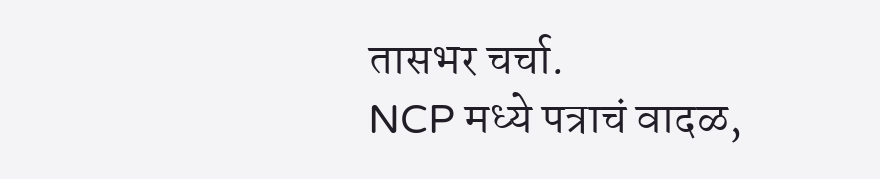तासभर चर्चा.
NCP मध्ये पत्राचं वादळ,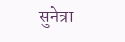सुनेत्रा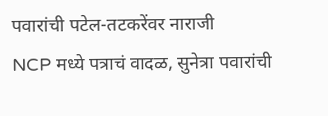पवारांची पटेल-तटकरेंवर नाराजी
NCP मध्ये पत्राचं वादळ, सुनेत्रा पवारांची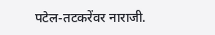पटेल-तटकरेंवर नाराजी.